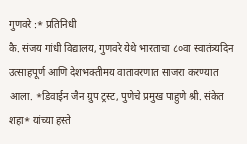गुणवरे :* प्रतिनिधी
कै. संजय गांधी विद्यालय, गुणवरे येथे भारताचा ८०वा स्वातंत्र्यदिन उत्साहपूर्ण आणि देशभक्तीमय वातावरणात साजरा करण्यात आला. *डिवाईन जैन ग्रुप ट्रस्ट, पुणेचे प्रमुख पाहुणे श्री. संकेत शहा* यांच्या हस्ते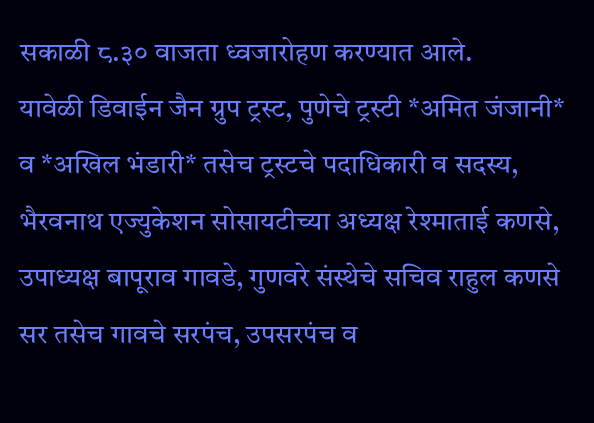सकाळी ८.३० वाजता ध्वजारोहण करण्यात आले.
यावेळी डिवाईन जैन ग्रुप ट्रस्ट, पुणेचे ट्रस्टी *अमित जंजानी* व *अखिल भंडारी* तसेच ट्रस्टचे पदाधिकारी व सदस्य, भैरवनाथ एज्युकेशन सोसायटीच्या अध्यक्ष रेश्माताई कणसे, उपाध्यक्ष बापूराव गावडे, गुणवरे संस्थेचे सचिव राहुल कणसे सर तसेच गावचे सरपंच, उपसरपंच व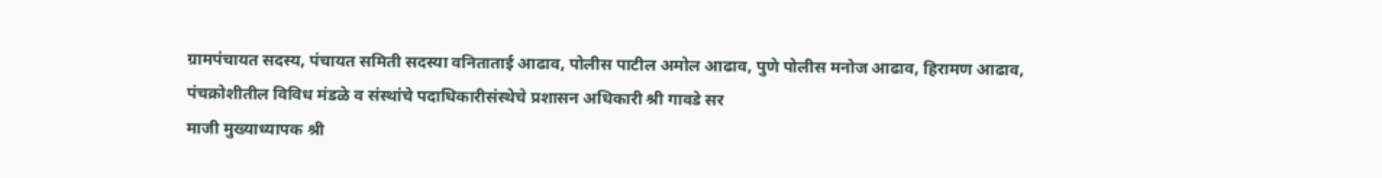ग्रामपंचायत सदस्य, पंचायत समिती सदस्या वनिताताई आढाव, पोलीस पाटील अमोल आढाव, पुणे पोलीस मनोज आढाव, हिरामण आढाव, पंचक्रोशीतील विविध मंडळे व संस्थांचे पदाधिकारीसंस्थेचे प्रशासन अधिकारी श्री गावडे सर
माजी मुख्याध्यापक श्री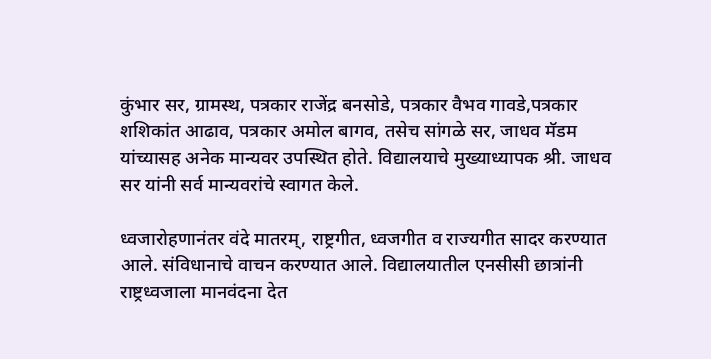कुंभार सर, ग्रामस्थ, पत्रकार राजेंद्र बनसोडे, पत्रकार वैभव गावडे,पत्रकार शशिकांत आढाव, पत्रकार अमोल बागव, तसेच सांगळे सर, जाधव मॅडम यांच्यासह अनेक मान्यवर उपस्थित होते. विद्यालयाचे मुख्याध्यापक श्री. जाधव सर यांनी सर्व मान्यवरांचे स्वागत केले.

ध्वजारोहणानंतर वंदे मातरम्, राष्ट्रगीत, ध्वजगीत व राज्यगीत सादर करण्यात आले. संविधानाचे वाचन करण्यात आले. विद्यालयातील एनसीसी छात्रांनी राष्ट्रध्वजाला मानवंदना देत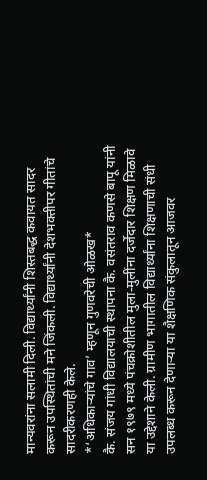मान्यवरांना सलामी दिली. विद्यार्थ्यांनी शिस्तबद्ध कवायत सादर करून उपस्थितांची मने जिंकली. विद्यार्थ्यांनी देशभक्तीपर गीतांचे सादरीकरणही केले.
*‘अधिकाऱ्यांचे गाव’ म्हणून गुणवरेची ओळख*
कै. संजय गांधी विद्यालयाची स्थापना कै. वसंतराव कणसे बापू यांनी सन १९७९ मध्ये पंचक्रोशीतील मुला-मुलींना दर्जेदार शिक्षण मिळावे या उद्देशाने केली. ग्रामीण भागातील विद्यार्थ्यांना शिक्षणाची संधी उपलब्ध करून देणाऱ्या या शैक्षणिक संकुलातून आजवर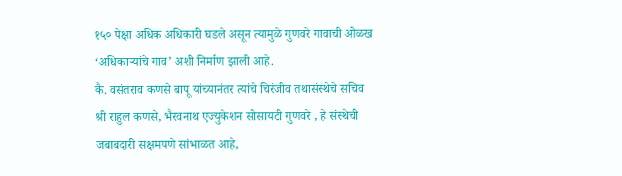१५० पेक्षा अधिक अधिकारी घडले असून त्यामुळे गुणवरे गावाची ओळख ‘अधिकाऱ्यांचे गाव’ अशी निर्माण झाली आहे.
कै. वसंतराव कणसे बापू यांच्यानंतर त्यांचे चिरंजीव तथासंस्थेचे सचिव श्री राहुल कणसे, भैरवनाथ एज्युकेशन सोसायटी गुणवरे , हे संस्थेची जबाबदारी सक्षमपणे सांभाळत आहे,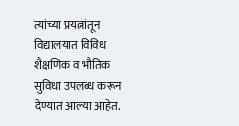त्यांच्या प्रयत्नांतून विद्यालयात विविध शैक्षणिक व भौतिक सुविधा उपलब्ध करून देण्यात आल्या आहेत.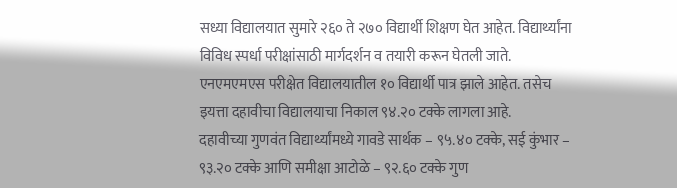सध्या विद्यालयात सुमारे २६० ते २७० विद्यार्थी शिक्षण घेत आहेत. विद्यार्थ्यांना विविध स्पर्धा परीक्षांसाठी मार्गदर्शन व तयारी करून घेतली जाते. एनएमएमएस परीक्षेत विद्यालयातील १० विद्यार्थी पात्र झाले आहेत. तसेच इयत्ता दहावीचा विद्यालयाचा निकाल ९४.२० टक्के लागला आहे.
दहावीच्या गुणवंत विद्यार्थ्यांमध्ये गावडे सार्थक – ९५.४० टक्के, सई कुंभार – ९३.२० टक्के आणि समीक्षा आटोळे – ९२.६० टक्के गुण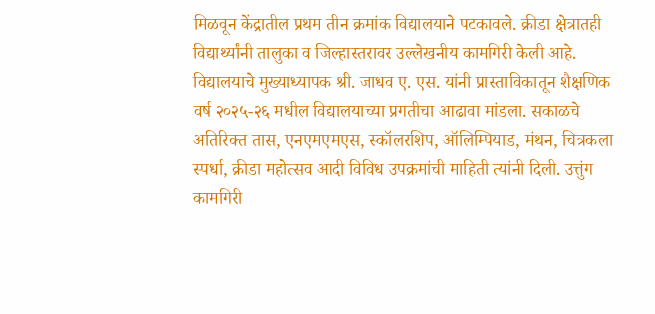मिळवून केंद्रातील प्रथम तीन क्रमांक विद्यालयाने पटकावले. क्रीडा क्षेत्रातही विद्यार्थ्यांनी तालुका व जिल्हास्तरावर उल्लेखनीय कामगिरी केली आहे.
विद्यालयाचे मुख्याध्यापक श्री. जाधव ए. एस. यांनी प्रास्ताविकातून शैक्षणिक वर्ष २०२५-२६ मधील विद्यालयाच्या प्रगतीचा आढावा मांडला. सकाळचे अतिरिक्त तास, एनएमएमएस, स्कॉलरशिप, ऑलिम्पियाड, मंथन, चित्रकला स्पर्धा, क्रीडा महोत्सव आदी विविध उपक्रमांची माहिती त्यांनी दिली. उत्तुंग कामगिरी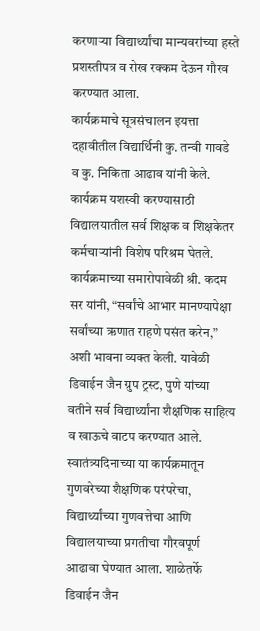करणाऱ्या विद्यार्थ्यांचा मान्यवरांच्या हस्ते प्रशस्तीपत्र व रोख रक्कम देऊन गौरव करण्यात आला.
कार्यक्रमाचे सूत्रसंचालन इयत्ता दहावीतील विद्यार्थिनी कु. तन्वी गावडे व कु. निकिता आढाव यांनी केले. कार्यक्रम यशस्वी करण्यासाठी विद्यालयातील सर्व शिक्षक व शिक्षकेतर कर्मचाऱ्यांनी विशेष परिश्रम घेतले.
कार्यक्रमाच्या समारोपावेळी श्री. कदम सर यांनी, “सर्वांचे आभार मानण्यापेक्षा सर्वांच्या ऋणात राहणे पसंत करेन,” अशी भावना व्यक्त केली. यावेळी डिवाईन जैन ग्रुप ट्रस्ट, पुणे यांच्या वतीने सर्व विद्यार्थ्यांना शैक्षणिक साहित्य व खाऊचे वाटप करण्यात आले.
स्वातंत्र्यदिनाच्या या कार्यक्रमातून गुणवरेच्या शैक्षणिक परंपरेचा, विद्यार्थ्यांच्या गुणवत्तेचा आणि विद्यालयाच्या प्रगतीचा गौरवपूर्ण आढावा घेण्यात आला. शाळेतर्फे डिवाईन जैन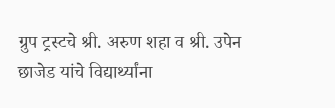ग्रुप ट्रस्टचे श्री. अरुण शहा व श्री. उपेन छाजेड यांचे विद्यार्थ्यांना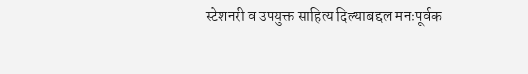स्टेशनरी व उपयुक्त साहित्य दिल्याबद्दल मनःपूर्वक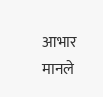आभार मानले